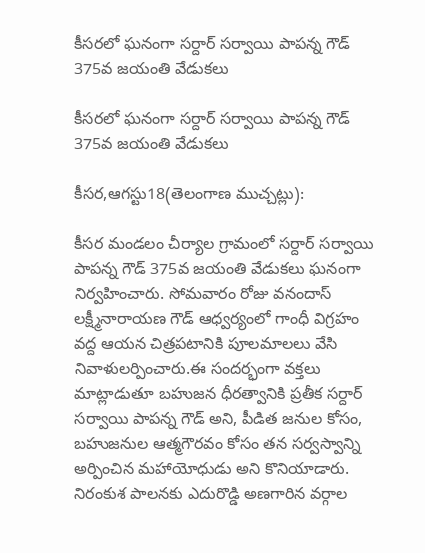కీసరలో ఘనంగా సర్దార్ సర్వాయి పాపన్న గౌడ్ 375వ జయంతి వేడుకలు

కీసరలో ఘనంగా సర్దార్ సర్వాయి పాపన్న గౌడ్ 375వ జయంతి వేడుకలు

కీసర,ఆగస్టు18(తెలంగాణ ముచ్చట్లు):

కీసర మండలం చీర్యాల గ్రామంలో సర్దార్ సర్వాయి పాపన్న గౌడ్ 375వ జయంతి వేడుకలు ఘనంగా నిర్వహించారు. సోమవారం రోజు వనందాస్ లక్ష్మీనారాయణ గౌడ్ ఆధ్వర్యంలో గాంధీ విగ్రహం వద్ద ఆయన చిత్రపటానికి పూలమాలలు వేసి నివాళులర్పించారు.ఈ సందర్భంగా వక్తలు మాట్లాడుతూ బహుజన ధీరత్వానికి ప్రతీక సర్దార్ సర్వాయి పాపన్న గౌడ్ అని, పీడిత జనుల కోసం, బహుజనుల ఆత్మగౌరవం కోసం తన సర్వస్వాన్ని అర్పించిన మహాయోధుడు అని కొనియాడారు. నిరంకుశ పాలనకు ఎదురొడ్డి అణగారిన వర్గాల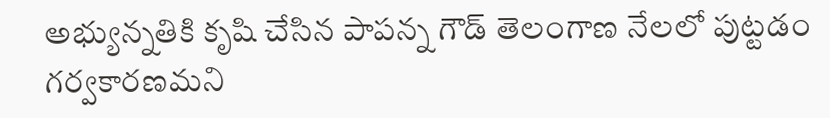అభ్యున్నతికి కృషి చేసిన పాపన్న గౌడ్ తెలంగాణ నేలలో పుట్టడం గర్వకారణమని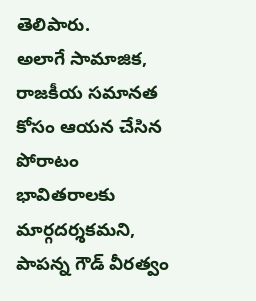తెలిపారు.
అలాగే సామాజిక, రాజకీయ సమానత కోసం ఆయన చేసిన పోరాటం భావితరాలకు మార్గదర్శకమని, పాపన్న గౌడ్ వీరత్వం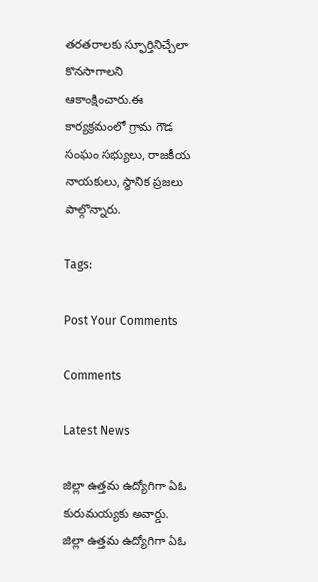తరతరాలకు స్ఫూర్తినిచ్చేలా కొనసాగాలని ఆకాంక్షించారు.ఈ కార్యక్రమంలో గ్రామ గౌడ సంఘం సభ్యులు, రాజకీయ నాయకులు, స్థానిక ప్రజలు పాల్గొన్నారు.

Tags:

Post Your Comments

Comments

Latest News

జిల్లా ఉత్తమ ఉద్యోగిగా ఏఓ కురుమయ్యకు అవార్డు. జిల్లా ఉత్తమ ఉద్యోగిగా ఏఓ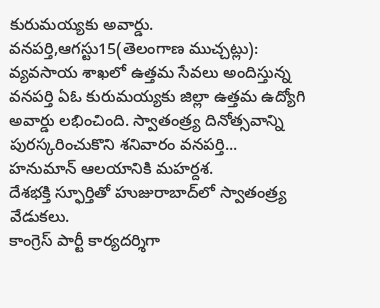కురుమయ్యకు అవార్డు.
వనపర్తి,ఆగస్టు15(తెలంగాణ ముచ్చట్లు): వ్యవసాయ శాఖలో ఉత్తమ సేవలు అందిస్తున్న వనపర్తి ఏఓ కురుమయ్యకు జిల్లా ఉత్తమ ఉద్యోగి అవార్డు లభించింది. స్వాతంత్ర్య దినోత్సవాన్ని పురస్కరించుకొని శనివారం వనపర్తి...
హనుమాన్ ఆలయానికి మహర్దశ.
దేశభక్తి స్ఫూర్తితో హుజురాబాద్‌లో స్వాతంత్ర్య వేడుకలు.
కాంగ్రెస్ పార్టీ కార్యదర్శిగా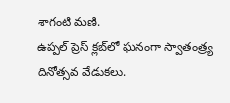శాగంటి మణి.
ఉప్పల్ ప్రెస్ క్లబ్‌లో ఘనంగా స్వాతంత్ర్య దినోత్సవ వేడుకలు.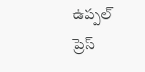ఉప్పల్ ప్రెస్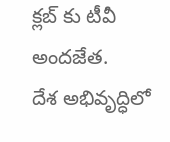క్లబ్‌ కు టీవీ అందజేత.
దేశ అభివృద్ధిలో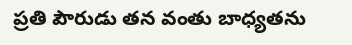ప్రతి పౌరుడు తన వంతు బాధ్యతను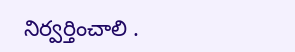నిర్వర్తించాలి .